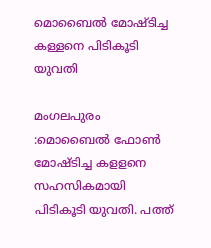മൊബൈൽ മോഷ്ടിച്ച കള്ളനെ പിടികൂടി യുവതി

മംഗലപുരം :മൊബൈൽ ഫോൺ മോഷ്ടിച്ച കളളനെ സഹസികമായി പിടികൂടി യുവതി. പത്ത്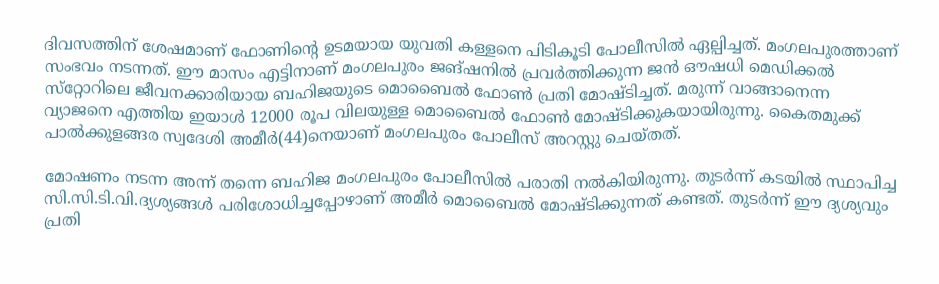ദിവസത്തിന് ശേഷമാണ് ഫോണിന്റെ ഉടമയായ യുവതി കള്ളനെ പിടികൂടി പോലീസിൽ ഏല്പിച്ചത്. മംഗലപുരത്താണ് സംഭവം നടന്നത്. ഈ മാസം എട്ടിനാണ് മംഗലപുരം ജങ്ഷനിൽ പ്രവർത്തിക്കുന്ന ജൻ ഔഷധി മെഡിക്കൽ സ്‌റ്റോറിലെ ജീവനക്കാരിയായ ബഹിജയുടെ മൊബൈൽ ഫോൺ പ്രതി മോഷ്ടിച്ചത്. മരുന്ന് വാങ്ങാനെന്ന വ്യാജനെ എത്തിയ ഇയാൾ 12000 രൂപ വിലയുള്ള മൊബൈൽ ഫോൺ മോഷ്ടിക്കുകയായിരുന്നു. കൈതമുക്ക് പാൽക്കുളങ്ങര സ്വദേശി അമീർ(44)നെയാണ് മംഗലപുരം പോലീസ് അറസ്റ്റു ചെയ്തത്.

മോഷണം നടന്ന അന്ന് തന്നെ ബഹിജ മംഗലപുരം പോലീസിൽ പരാതി നൽകിയിരുന്നു. തുടർന്ന് കടയിൽ സ്ഥാപിച്ച സി.സി.ടി.വി.ദ്യശ്യങ്ങൾ പരിശോധിച്ചപ്പോഴാണ് അമീർ മൊബൈൽ മോഷ്ടിക്കുന്നത് കണ്ടത്. തുടർന്ന് ഈ ദ്യശ്യവും പ്രതി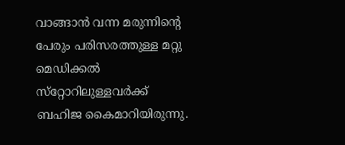വാങ്ങാൻ വന്ന മരുന്നിന്റെ പേരും പരിസരത്തുള്ള മറ്റു മെഡിക്കൽ സ്‌റ്റോറിലുള്ളവർക്ക് ബഹിജ കൈമാറിയിരുന്നു.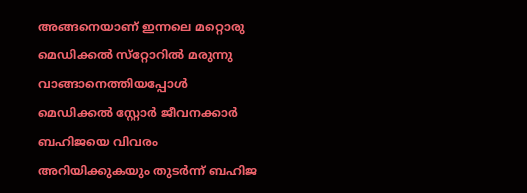അങ്ങനെയാണ് ഇന്നലെ മറ്റൊരു മെഡിക്കൽ സ്‌റ്റോറിൽ മരുന്നു വാങ്ങാനെത്തിയപ്പോൾ മെഡിക്കൽ സ്റ്റോർ ജീവനക്കാർ ബഹിജയെ വിവരം അറിയിക്കുകയും തുടർന്ന് ബഹിജ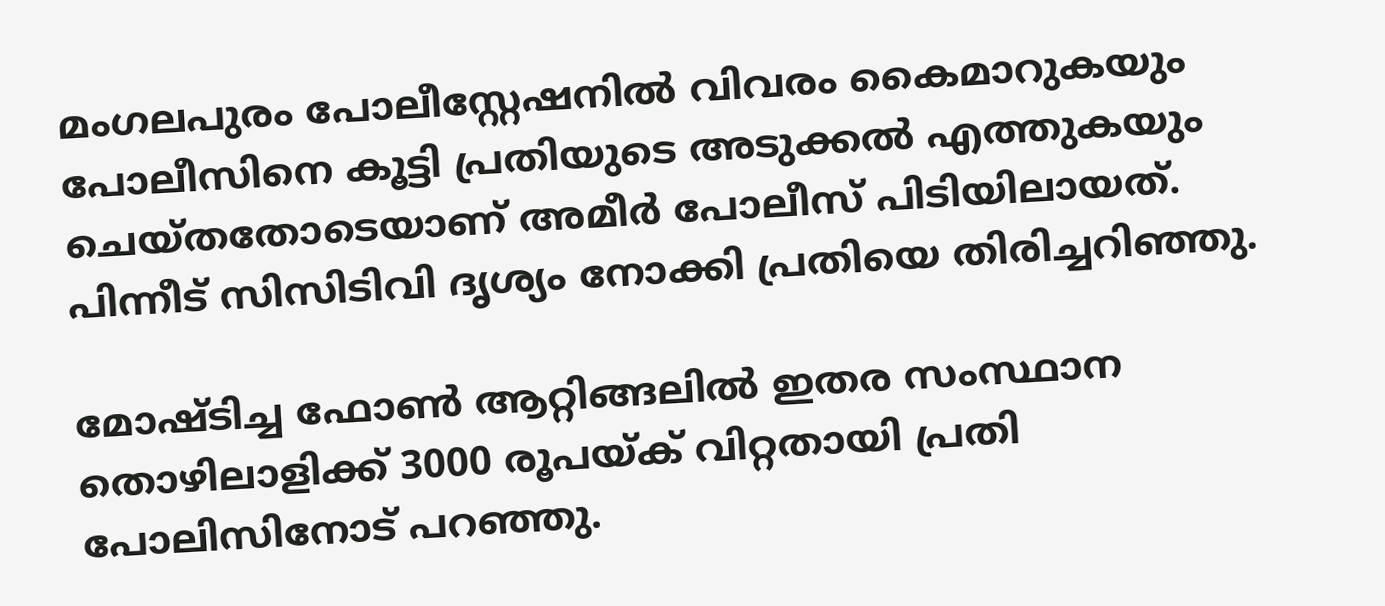മംഗലപുരം പോലീസ്റ്റേഷനിൽ വിവരം കൈമാറുകയും പോലീസിനെ കൂട്ടി പ്രതിയുടെ അടുക്കൽ എത്തുകയും ചെയ്തതോടെയാണ് അമീർ പോലീസ് പിടിയിലായത്. പിന്നീട് സിസിടിവി ദൃശ്യം നോക്കി പ്രതിയെ തിരിച്ചറിഞ്ഞു.

മോഷ്ടിച്ച ഫോൺ ആറ്റിങ്ങലിൽ ഇതര സംസ്ഥാന തൊഴിലാളിക്ക് 3000 രൂപയ്ക് വിറ്റതായി പ്രതി പോലിസിനോട് പറഞ്ഞു.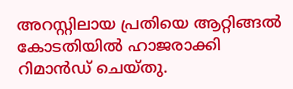അറസ്റ്റിലായ പ്രതിയെ ആറ്റിങ്ങൽ കോടതിയിൽ ഹാജരാക്കി റിമാൻഡ് ചെയ്തു.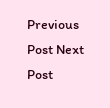Previous Post Next Post